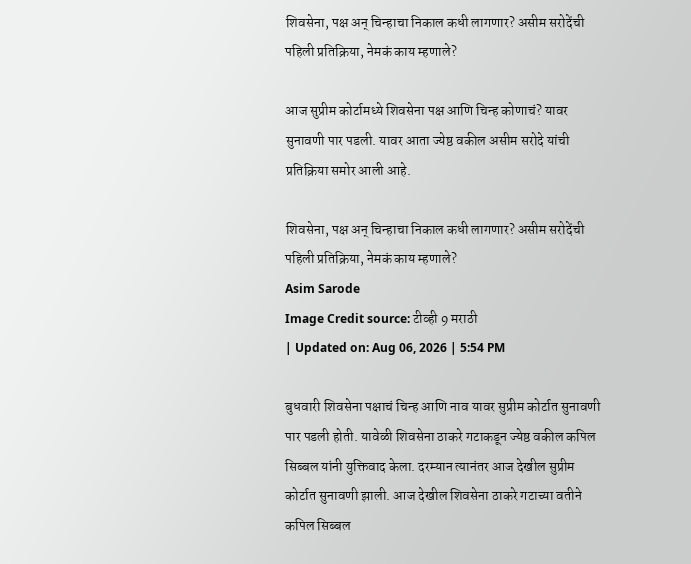शिवसेना, पक्ष अन् चिन्हाचा निकाल कधी लागणार? असीम सरोदेंची पहिली प्रतिक्रिया, नेमकं काय म्हणाले?

आज सुप्रीम कोर्टामध्ये शिवसेना पक्ष आणि चिन्ह कोणाचं? यावर सुनावणी पार पडली. यावर आता ज्येष्ठ वकील असीम सरोदे यांची प्रतिक्रिया समोर आली आहे.

शिवसेना, पक्ष अन् चिन्हाचा निकाल कधी लागणार? असीम सरोदेंची पहिली प्रतिक्रिया, नेमकं काय म्हणाले?
Asim Sarode
Image Credit source: टीव्ही 9 मराठी
| Updated on: Aug 06, 2026 | 5:54 PM

बुधवारी शिवसेना पक्षाचं चिन्ह आणि नाव यावर सुप्रीम कोर्टात सुनावणी पार पडली होती. यावेळी शिवसेना ठाकरे गटाकडून ज्येष्ठ वकील कपिल सिब्बल यांनी युक्तिवाद केला. दरम्यान त्यानंतर आज देखील सुप्रीम कोर्टात सुनावणी झाली. आज देखील शिवसेना ठाकरे गटाच्या वतीने कपिल सिब्बल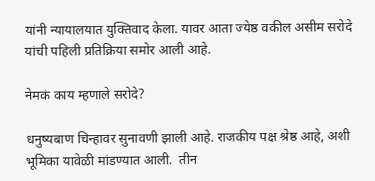यांनी न्यायालयात युक्तिवाद केला. यावर आता ज्येष्ठ वकील असीम सरोदे यांची पहिली प्रतिक्रिया समोर आली आहे.

नेमकं काय म्हणाले सरोदे?

धनुष्यबाण चिन्हावर सुनावणी झाली आहे. राजकीय पक्ष श्रेष्ठ आहे, अशी भूमिका यावेळी मांडण्यात आली.  तीन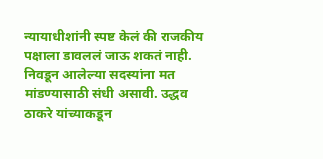न्यायाधीशांनी स्पष्ट केलं की राजकीय पक्षाला डावललं जाऊ शकतं नाही. निवडून आलेल्या सदस्यांना मत मांडण्यासाठी संधी असावी. उद्धव ठाकरे यांच्याकडून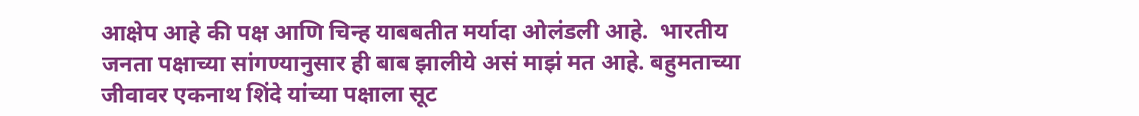आक्षेप आहे की पक्ष आणि चिन्ह याबबतीत मर्यादा ओलंडली आहे.  भारतीय जनता पक्षाच्या सांगण्यानुसार ही बाब झालीये असं माझं मत आहे. बहुमताच्या जीवावर एकनाथ शिंदे यांच्या पक्षाला सूट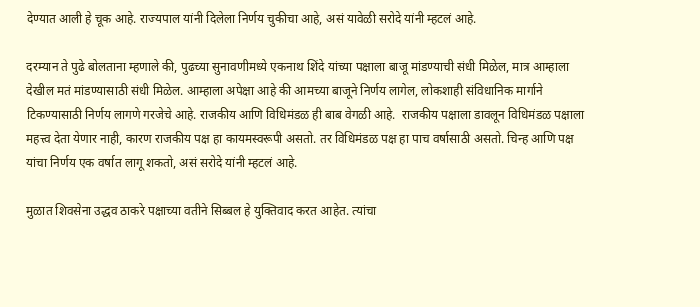देण्यात आली हे चूक आहे. राज्यपाल यांनी दिलेला निर्णय चुकीचा आहे, असं यावेळी सरोदे यांनी म्हटलं आहे.

दरम्यान ते पुढे बोलताना म्हणाले की, पुढच्या सुनावणीमध्ये एकनाथ शिंदे यांच्या पक्षाला बाजू मांडण्याची संधी मिळेल, मात्र आम्हाला देखील मतं मांडण्यासाठी संधी मिळेल. आम्हाला अपेक्षा आहे की आमच्या बाजूने निर्णय लागेल, लोकशाही संविधानिक मार्गाने टिकण्यासाठी निर्णय लागणे गरजेचे आहे. राजकीय आणि विधिमंडळ ही बाब वेगळी आहे.  राजकीय पक्षाला डावलून विधिमंडळ पक्षाला महत्त्व देता येणार नाही, कारण राजकीय पक्ष हा कायमस्वरूपी असतो. तर विधिमंडळ पक्ष हा पाच वर्षासाठी असतो. चिन्ह आणि पक्ष यांचा निर्णय एक वर्षात लागू शकतो, असं सरोदे यांनी म्हटलं आहे.

मुळात शिवसेना उद्धव ठाकरे पक्षाच्या वतीने सिब्बल हे युक्तिवाद करत आहेत. त्यांचा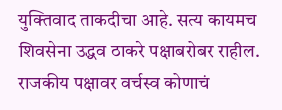युक्तिवाद ताकदीचा आहे. सत्य कायमच शिवसेना उद्धव ठाकरे पक्षाबरोबर राहील.  राजकीय पक्षावर वर्चस्व कोणाचं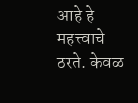आहे हे महत्त्वाचे ठरते. केवळ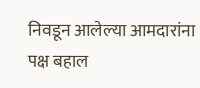निवडून आलेल्या आमदारांना पक्ष बहाल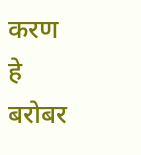करण हे बरोबर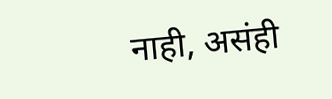नाही, असंही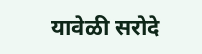यावेळी सरोदे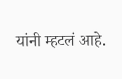यांनी म्हटलं आहे.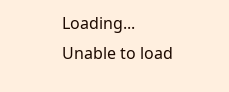Loading...
Unable to load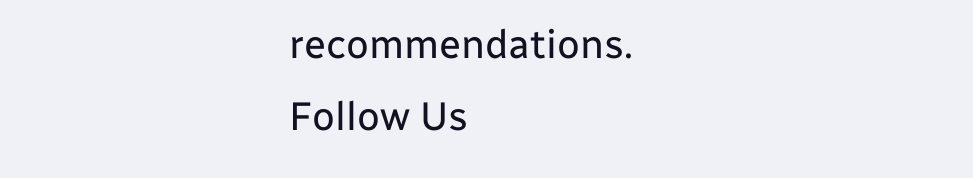recommendations.
Follow Us